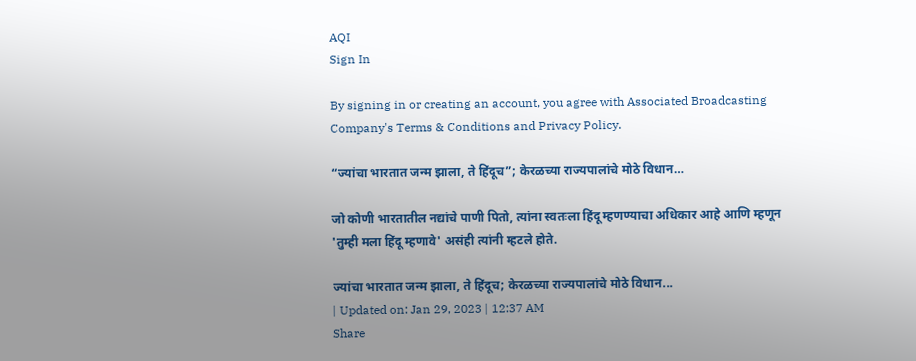AQI
Sign In

By signing in or creating an account, you agree with Associated Broadcasting Company's Terms & Conditions and Privacy Policy.

“ज्यांचा भारतात जन्म झाला, ते हिंदूच”; केरळच्या राज्यपालांचे मोठे विधान…

जो कोणी भारतातील नद्यांचे पाणी पितो, त्यांना स्वतःला हिंदू म्हणण्याचा अधिकार आहे आणि म्हणून 'तुम्ही मला हिंदू म्हणावे' असंही त्यांनी म्हटले होते.

ज्यांचा भारतात जन्म झाला, ते हिंदूच; केरळच्या राज्यपालांचे मोठे विधान...
| Updated on: Jan 29, 2023 | 12:37 AM
Share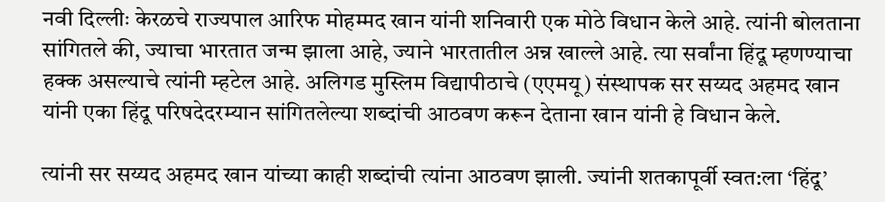नवी दिल्लीः केरळचे राज्यपाल आरिफ मोहम्मद खान यांनी शनिवारी एक मोठे विधान केले आहे. त्यांनी बोलताना सांगितले की, ज्याचा भारतात जन्म झाला आहे, ज्याने भारतातील अन्न खाल्ले आहे. त्या सर्वांना हिंदू म्हणण्याचा हक्क असल्याचे त्यांनी म्हटेल आहे. अलिगड मुस्लिम विद्यापीठाचे (एएमयू) संस्थापक सर सय्यद अहमद खान यांनी एका हिंदू परिषदेदरम्यान सांगितलेल्या शब्दांची आठवण करून देताना खान यांनी हे विधान केले.

त्यांनी सर सय्यद अहमद खान यांच्या काही शब्दांची त्यांना आठवण झाली. ज्यांनी शतकापूर्वी स्वत:ला ‘हिंदू’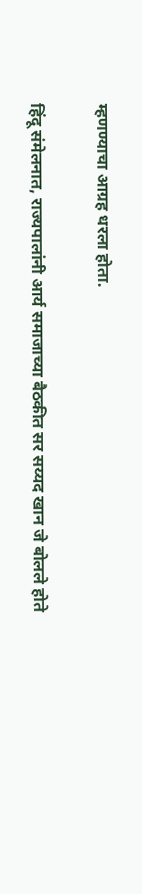म्हणण्याचा आग्रह धरला होता.

हिंदू संमेलनात, राज्यपालांनी आर्य समाजाच्या बैठकीत सर सय्यद खान जे बोलले होते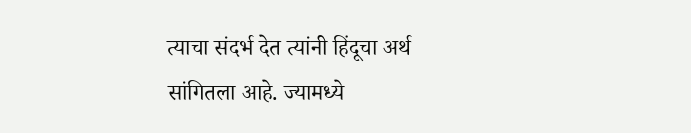त्याचा संदर्भ देत त्यांनी हिंदूचा अर्थ सांगितला आहे. ज्यामध्ये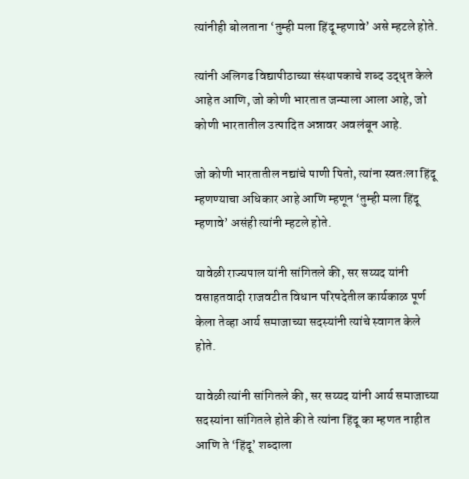त्यांनीही बोलताना ‘तुम्ही मला हिंदू म्हणावे’ असे म्हटले होते.

त्यांनी अलिगढ विद्यापीठाच्या संस्थापकाचे शब्द उद्धृत केले आहेत आणि, जो कोणी भारतात जन्माला आला आहे, जो कोणी भारतातील उत्पादित अन्नावर अवलंबून आहे.

जो कोणी भारतातील नद्यांचे पाणी पितो, त्यांना स्वतःला हिंदू म्हणण्याचा अधिकार आहे आणि म्हणून ‘तुम्ही मला हिंदू म्हणावे’ असंही त्यांनी म्हटले होते.

यावेळी राज्यपाल यांनी सांगितले की, सर सय्यद यांनी वसाहतवादी राजवटीत विधान परिषदेतील कार्यकाळ पूर्ण केला तेव्हा आर्य समाजाच्या सदस्यांनी त्यांचे स्वागत केले होते.

यावेळी त्यांनी सांगितले की, सर सय्यद यांनी आर्य समाजाच्या सदस्यांना सांगितले होते की ते त्यांना हिंदू का म्हणत नाहीत आणि ते ‘हिंदू’ शब्दाला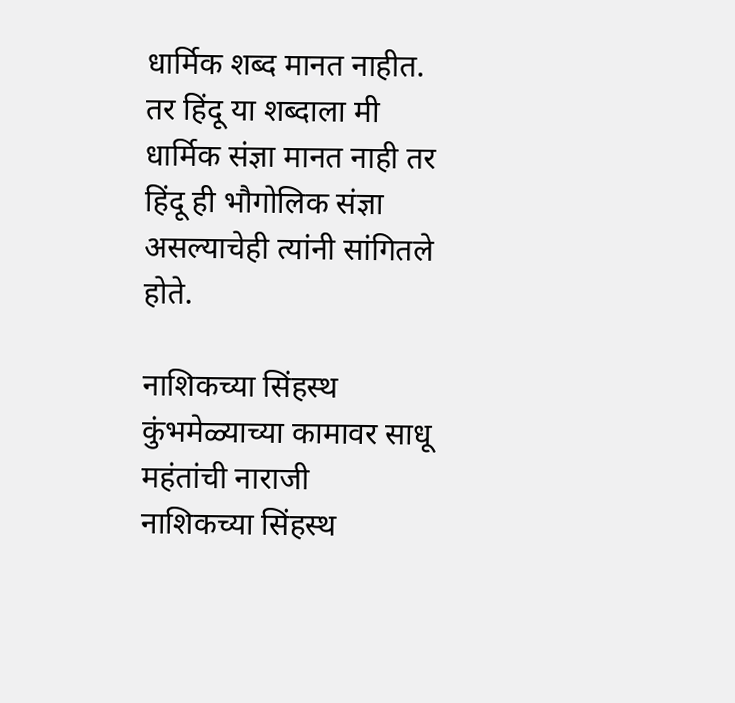धार्मिक शब्द मानत नाहीत. तर हिंदू या शब्दाला मी धार्मिक संज्ञा मानत नाही तर हिंदू ही भौगोलिक संज्ञा असल्याचेही त्यांनी सांगितले होते.

नाशिकच्या सिंहस्थ कुंभमेळ्याच्या कामावर साधू महंतांची नाराजी
नाशिकच्या सिंहस्थ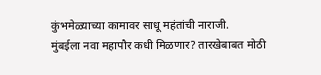कुंभमेळ्याच्या कामावर साधू महंतांची नाराजी.
मुंबईला नवा महापौर कधी मिळणार? तारखेबाबत मोठी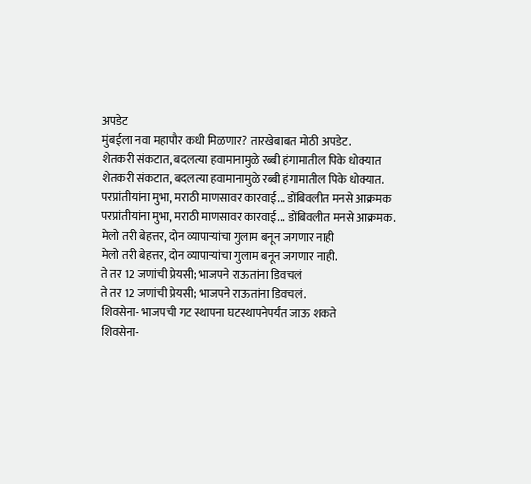अपडेट
मुंबईला नवा महापौर कधी मिळणार? तारखेबाबत मोठी अपडेट.
शेतकरी संकटात, बदलत्या हवामानामुळे रब्बी हंगामातील पिके धोक्यात
शेतकरी संकटात, बदलत्या हवामानामुळे रब्बी हंगामातील पिके धोक्यात.
परप्रांतीयांना मुभा, मराठी माणसावर कारवाई... डोंबिवलीत मनसे आक्रमक
परप्रांतीयांना मुभा, मराठी माणसावर कारवाई... डोंबिवलीत मनसे आक्रमक.
मेलो तरी बेहत्तर, दोन व्यापाऱ्यांचा गुलाम बनून जगणार नाही
मेलो तरी बेहत्तर, दोन व्यापाऱ्यांचा गुलाम बनून जगणार नाही.
ते तर 12 जणांची प्रेयसी; भाजपने राऊतांना डिवचलं
ते तर 12 जणांची प्रेयसी; भाजपने राऊतांना डिवचलं.
शिवसेना- भाजपची गट स्थापना घटस्थापनेपर्यंत जाऊ शकते
शिवसेना-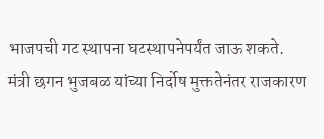भाजपची गट स्थापना घटस्थापनेपर्यंत जाऊ शकते.
मंत्री छगन भुजबळ यांच्या निर्दोष मुक्ततेनंतर राजकारण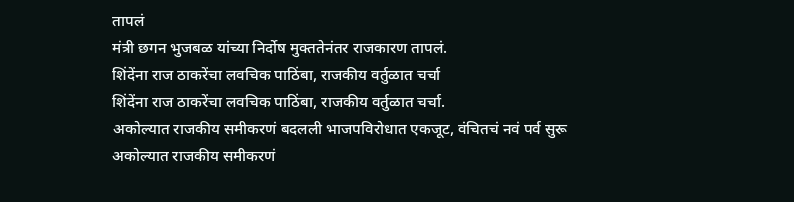तापलं
मंत्री छगन भुजबळ यांच्या निर्दोष मुक्ततेनंतर राजकारण तापलं.
शिंदेंना राज ठाकरेंचा लवचिक पाठिंबा, राजकीय वर्तुळात चर्चा
शिंदेंना राज ठाकरेंचा लवचिक पाठिंबा, राजकीय वर्तुळात चर्चा.
अकोल्यात राजकीय समीकरणं बदलली भाजपविरोधात एकजूट, वंचितचं नवं पर्व सुरू
अकोल्यात राजकीय समीकरणं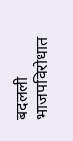बदलली भाजपविरोधात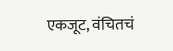एकजूट, वंचितचं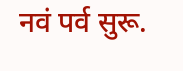नवं पर्व सुरू.